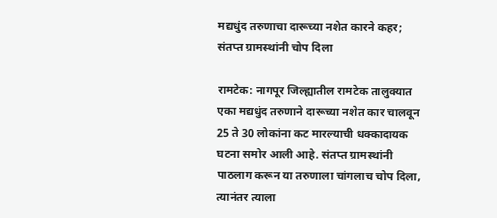मद्यधुंद तरुणाचा दारूच्या नशेत कारने कहर; संतप्त ग्रामस्थांनी चोप दिला

रामटेक: नागपूर जिल्ह्यातील रामटेक तालुक्यात एका मद्यधुंद तरुणाने दारूच्या नशेत कार चालवून 25 ते 30 लोकांना कट मारल्याची धक्कादायक घटना समोर आली आहे. संतप्त ग्रामस्थांनी पाठलाग करून या तरुणाला चांगलाच चोप दिला, त्यानंतर त्याला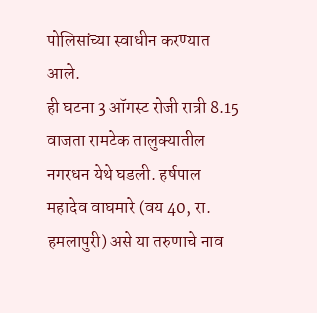पोलिसांच्या स्वाधीन करण्यात आले.
ही घटना 3 ऑगस्ट रोजी रात्री 8.15 वाजता रामटेक तालुक्यातील नगरधन येथे घडली. हर्षपाल महादेव वाघमारे (वय 40, रा. हमलापुरी) असे या तरुणाचे नाव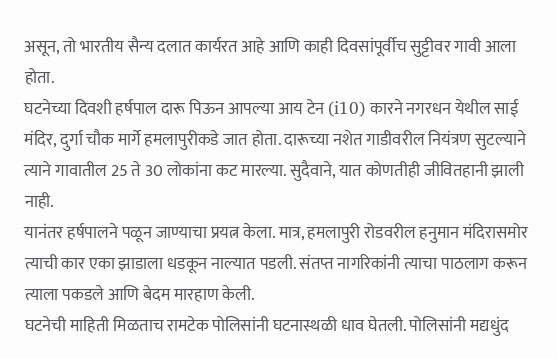असून, तो भारतीय सैन्य दलात कार्यरत आहे आणि काही दिवसांपूर्वीच सुट्टीवर गावी आला होता.
घटनेच्या दिवशी हर्षपाल दारू पिऊन आपल्या आय टेन (i10) कारने नगरधन येथील साई मंदिर, दुर्गा चौक मार्गे हमलापुरीकडे जात होता. दारूच्या नशेत गाडीवरील नियंत्रण सुटल्याने त्याने गावातील 25 ते 30 लोकांना कट मारल्या. सुदैवाने, यात कोणतीही जीवितहानी झाली नाही.
यानंतर हर्षपालने पळून जाण्याचा प्रयत्न केला. मात्र, हमलापुरी रोडवरील हनुमान मंदिरासमोर त्याची कार एका झाडाला धडकून नाल्यात पडली. संतप्त नागरिकांनी त्याचा पाठलाग करून त्याला पकडले आणि बेदम मारहाण केली.
घटनेची माहिती मिळताच रामटेक पोलिसांनी घटनास्थळी धाव घेतली. पोलिसांनी मद्यधुंद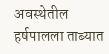अवस्थेतील हर्षपालला ताब्यात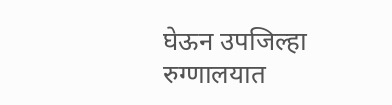घेऊन उपजिल्हा रुग्णालयात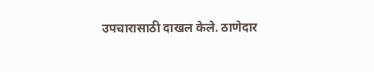उपचारासाठी दाखल केले. ठाणेदार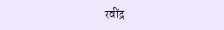रवींद्र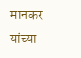मानकर यांच्या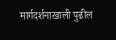मार्गदर्शनाखाली पुढील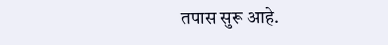तपास सुरू आहे.